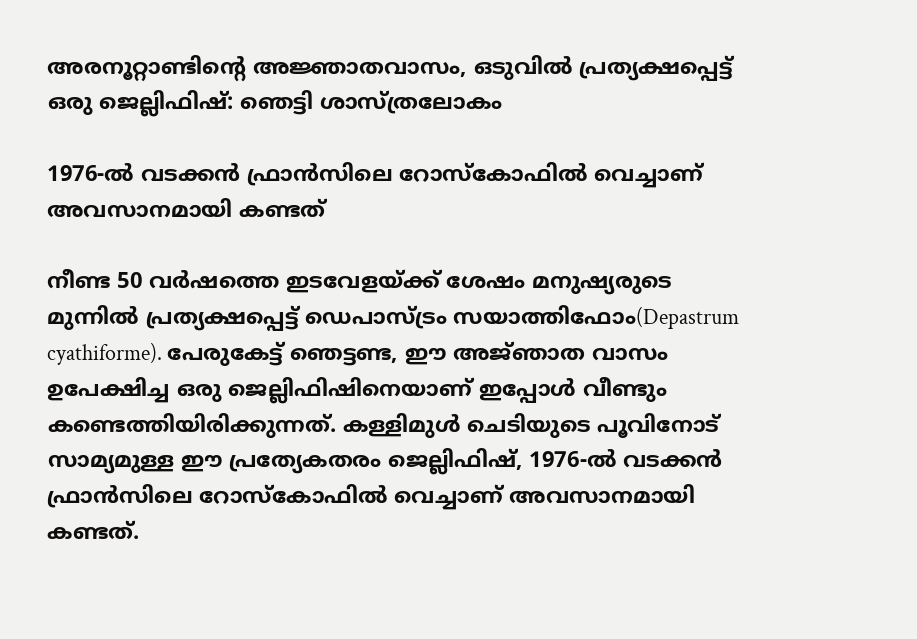അരനൂറ്റാണ്ടിന്റെ അജ്ഞാതവാസം, ഒടുവിൽ പ്രത്യക്ഷപ്പെട്ട് ഒരു ജെല്ലിഫിഷ്: ഞെട്ടി ശാസ്ത്രലോകം

1976-ൽ വടക്കൻ ഫ്രാൻസിലെ റോസ്‌കോഫിൽ വെച്ചാണ് അവസാനമായി കണ്ടത്

നീണ്ട 50 വർഷത്തെ ഇടവേളയ്ക്ക് ശേഷം മനുഷ്യരുടെ മുന്നിൽ പ്രത്യക്ഷപ്പെട്ട് ഡെപാസ്ട്രം സയാത്തിഫോം(Depastrum cyathiforme). പേരുകേട്ട് ഞെട്ടണ്ട, ഈ അജ്‍ഞാത വാസം ഉപേക്ഷിച്ച ഒരു ജെല്ലിഫിഷിനെയാണ് ഇപ്പോൾ വീണ്ടും കണ്ടെത്തിയിരിക്കുന്നത്. കള്ളിമുൾ ചെടിയുടെ പൂവിനോട് സാമ്യമുള്ള ഈ പ്രത്യേകതരം ജെല്ലിഫിഷ്, 1976-ൽ വടക്കൻ ഫ്രാൻസിലെ റോസ്‌കോഫിൽ വെച്ചാണ് അവസാനമായി കണ്ടത്.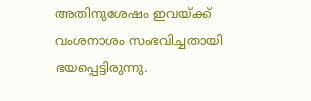അതിനുശേഷം ഇവയ്ക്ക് വംശനാശം സംഭവിച്ചതായി ഭയപ്പെട്ടിരുന്നു.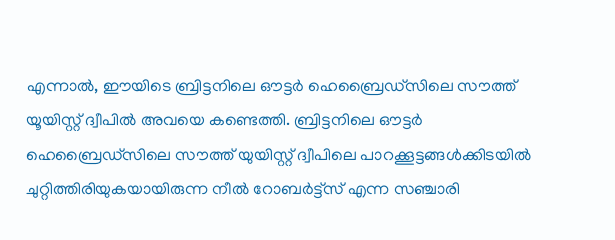എന്നാൽ, ഈയിടെ ബ്രിട്ടനിലെ ഔട്ടർ ഹെബ്രൈഡ്സിലെ സൗത്ത് യൂയിസ്റ്റ് ദ്വീപിൽ അവയെ കണ്ടെത്തി. ബ്രിട്ടനിലെ ഔട്ടർ ഹെബ്രൈഡ്സിലെ സൗത്ത് യുയിസ്റ്റ് ദ്വീപിലെ പാറക്കൂട്ടങ്ങൾക്കിടയിൽ ചുറ്റിത്തിരിയുകയായിരുന്ന നീൽ റോബർട്ട്‌സ് എന്ന സഞ്ചാരി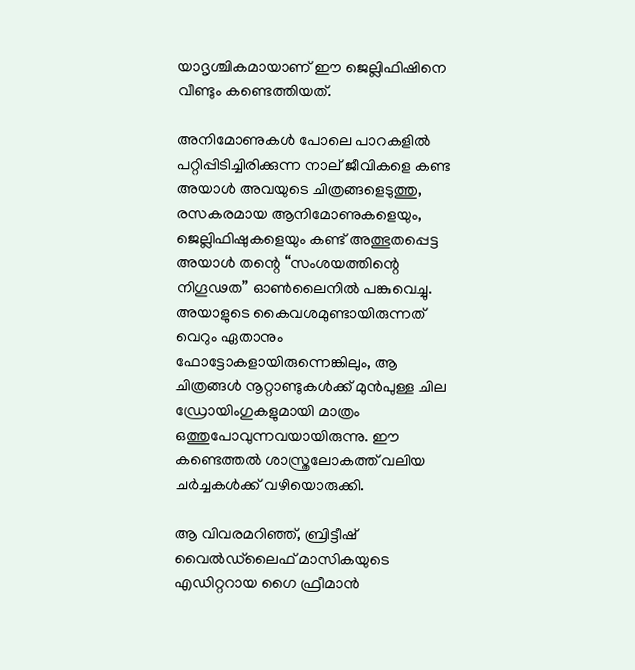യാദൃശ്ചികമായാണ് ഈ ജെല്ലിഫിഷിനെ വീണ്ടും കണ്ടെത്തിയത്.

അനിമോണുകൾ പോലെ പാറകളിൽ പറ്റിപ്പിടിച്ചിരിക്കുന്ന നാല് ജീവികളെ കണ്ട അയാൾ അവയുടെ ചിത്രങ്ങളെടുത്തു, രസകരമായ ആനിമോണുകളെയും, ജെല്ലിഫിഷുകളെയും കണ്ട് അത്ഭുതപ്പെട്ട അയാൾ തന്റെ “സംശയത്തിന്റെ നിഗൂഢത” ഓൺലൈനിൽ പങ്കുവെച്ചു. അയാളുടെ കൈവശമുണ്ടായിരുന്നത് വെറും ഏതാനും ഫോട്ടോകളായിരുന്നെങ്കിലും, ആ ചിത്രങ്ങൾ നൂറ്റാണ്ടുകൾക്ക് മുൻപുള്ള ചില ഡ്രോയിംഗുകളുമായി മാത്രം ഒത്തുപോവുന്നവയായിരുന്നു. ഈ കണ്ടെത്തൽ ശാസ്ത്രലോകത്ത് വലിയ ചർച്ചകൾക്ക് വഴിയൊരുക്കി.

ആ വിവരമറിഞ്ഞ്, ബ്രിട്ടീഷ് വൈൽഡ്‌ലൈഫ് മാസികയുടെ എഡിറ്ററായ ഗൈ ഫ്രീമാൻ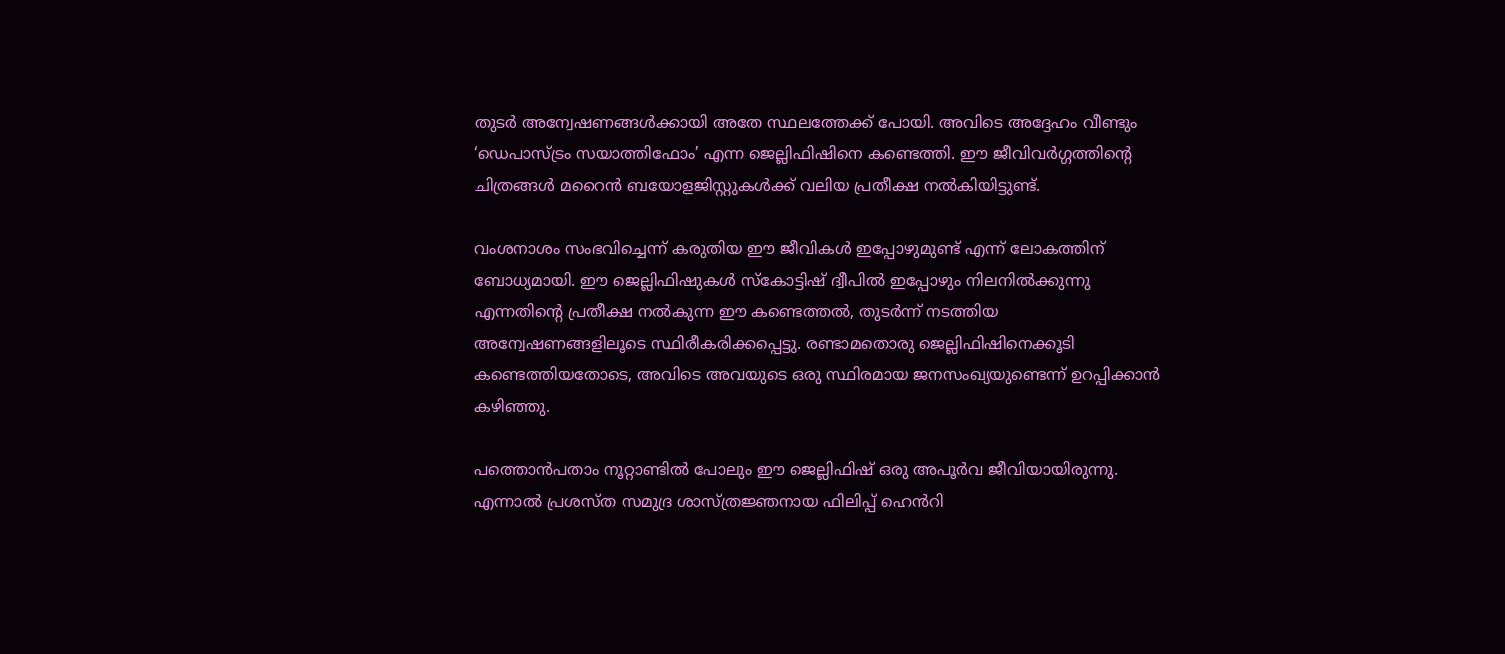തുടർ അന്വേഷണങ്ങൾക്കായി അതേ സ്ഥലത്തേക്ക് പോയി. അവിടെ അദ്ദേഹം വീണ്ടും ‘ഡെപാസ്ട്രം സയാത്തിഫോം’ എന്ന ജെല്ലിഫിഷിനെ കണ്ടെത്തി. ഈ ജീവിവർഗ്ഗത്തിന്റെ ചിത്രങ്ങൾ മറൈൻ ബയോളജിസ്റ്റുകൾക്ക് വലിയ പ്രതീക്ഷ നൽകിയിട്ടുണ്ട്.

വംശനാശം സംഭവിച്ചെന്ന് കരുതിയ ഈ ജീവികൾ ഇപ്പോഴുമുണ്ട് എന്ന് ലോകത്തിന് ബോധ്യമായി. ഈ ജെല്ലിഫിഷുകൾ സ്കോട്ടിഷ് ദ്വീപിൽ ഇപ്പോഴും നിലനിൽക്കുന്നു എന്നതിന്‍റെ പ്രതീക്ഷ നൽകുന്ന ഈ കണ്ടെത്തൽ, തുടർന്ന് നടത്തിയ അന്വേഷണങ്ങളിലൂടെ സ്ഥിരീകരിക്കപ്പെട്ടു. രണ്ടാമതൊരു ജെല്ലിഫിഷിനെക്കൂടി കണ്ടെത്തിയതോടെ, അവിടെ അവയുടെ ഒരു സ്ഥിരമായ ജനസംഖ്യയുണ്ടെന്ന് ഉറപ്പിക്കാൻ കഴിഞ്ഞു.

പത്തൊൻപതാം നൂറ്റാണ്ടിൽ പോലും ഈ ജെല്ലിഫിഷ് ഒരു അപൂർവ ജീവിയായിരുന്നു. എന്നാൽ പ്രശസ്ത സമുദ്ര ശാസ്ത്രജ്ഞനായ ഫിലിപ്പ് ഹെൻറി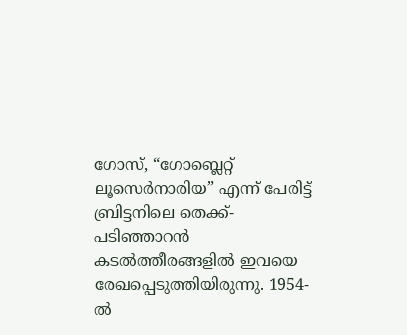ഗോസ്, “ഗോബ്ലെറ്റ് ലൂസെർനാരിയ” എന്ന് പേരിട്ട് ബ്രിട്ടനിലെ തെക്ക്-പടിഞ്ഞാറൻ കടൽത്തീരങ്ങളിൽ ഇവയെ രേഖപ്പെടുത്തിയിരുന്നു. 1954-ൽ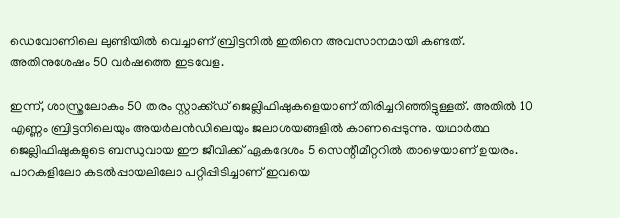ഡെവോണിലെ ലുണ്ടിയിൽ വെച്ചാണ് ബ്രിട്ടനിൽ ഇതിനെ അവസാനമായി കണ്ടത്. അതിനുശേഷം 50 വർഷത്തെ ഇടവേള.

ഇന്ന്, ശാസ്ത്രലോകം 50 തരം സ്റ്റാക്ക്ഡ് ജെല്ലിഫിഷുകളെയാണ് തിരിച്ചറിഞ്ഞിട്ടുള്ളത്. അതിൽ 10 എണ്ണം ബ്രിട്ടനിലെയും അയർലൻഡിലെയും ജലാശയങ്ങളിൽ കാണപ്പെടുന്നു. യഥാർത്ഥ ജെല്ലിഫിഷുകളുടെ ബന്ധുവായ ഈ ജീവിക്ക് ഏകദേശം 5 സെന്റീമീറ്ററിൽ താഴെയാണ് ഉയരം. പാറകളിലോ കടൽപ്പായലിലോ പറ്റിപ്പിടിച്ചാണ് ഇവയെ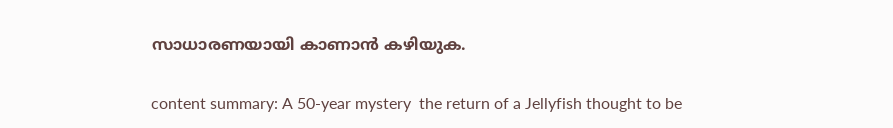സാധാരണയായി കാണാൻ കഴിയുക.

content summary: A 50-year mystery  the return of a Jellyfish thought to be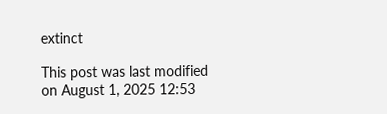extinct

This post was last modified on August 1, 2025 12:53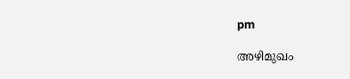pm

അഴിമുഖം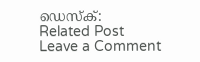ഡെസ്‌ക്:
Related Post
Leave a Comment